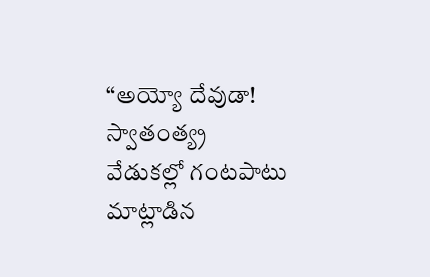“అయ్యో దేవుడా! స్వాతంత్య్ర వేడుకల్లో గంటపాటు మాట్లాడిన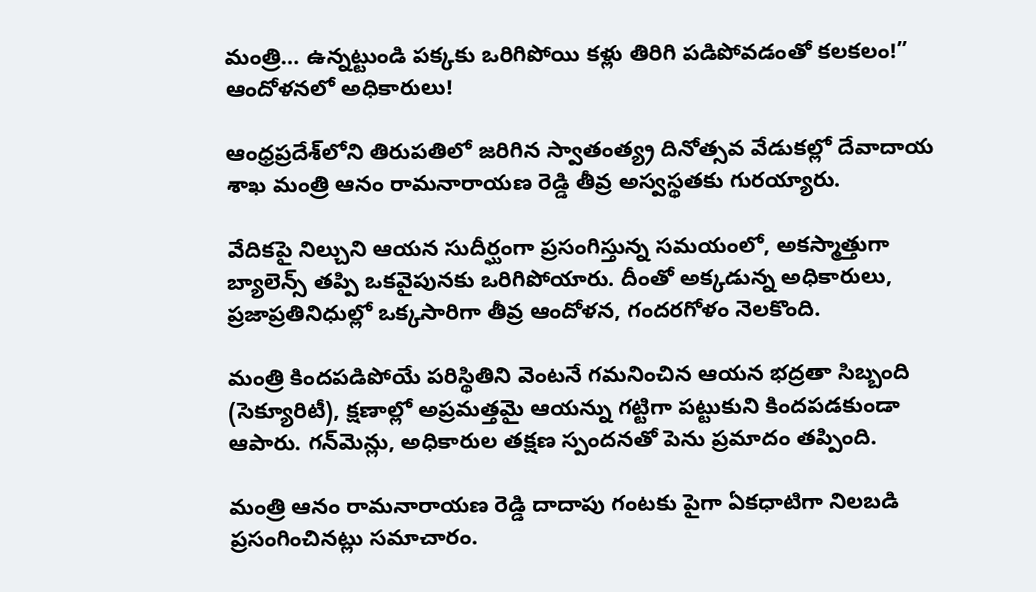మంత్రి… ఉన్నట్టుండి పక్కకు ఒరిగిపోయి కళ్లు తిరిగి పడిపోవడంతో కలకలం!” ఆందోళనలో అధికారులు!

ఆంధ్రప్రదేశ్‌లోని తిరుపతిలో జరిగిన స్వాతంత్య్ర దినోత్సవ వేడుకల్లో దేవాదాయ శాఖ మంత్రి ఆనం రామనారాయణ రెడ్డి తీవ్ర అస్వస్థతకు గురయ్యారు.

వేదికపై నిల్చుని ఆయన సుదీర్ఘంగా ప్రసంగిస్తున్న సమయంలో, అకస్మాత్తుగా బ్యాలెన్స్ తప్పి ఒకవైపునకు ఒరిగిపోయారు. దీంతో అక్కడున్న అధికారులు, ప్రజాప్రతినిధుల్లో ఒక్కసారిగా తీవ్ర ఆందోళన, గందరగోళం నెలకొంది.

మంత్రి కిందపడిపోయే పరిస్థితిని వెంటనే గమనించిన ఆయన భద్రతా సిబ్బంది (సెక్యూరిటీ), క్షణాల్లో అప్రమత్తమై ఆయన్ను గట్టిగా పట్టుకుని కిందపడకుండా ఆపారు. గన్‌మెన్లు, అధికారుల తక్షణ స్పందనతో పెను ప్రమాదం తప్పింది.

మంత్రి ఆనం రామనారాయణ రెడ్డి దాదాపు గంటకు పైగా ఏకధాటిగా నిలబడి ప్రసంగించినట్లు సమాచారం.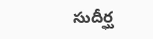సుదీర్ఘ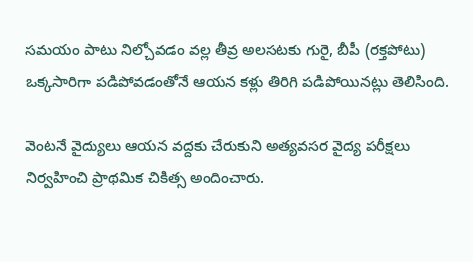సమయం పాటు నిల్చోవడం వల్ల తీవ్ర అలసటకు గురై, బీపీ (రక్తపోటు) ఒక్కసారిగా పడిపోవడంతోనే ఆయన కళ్లు తిరిగి పడిపోయినట్లు తెలిసింది.

వెంటనే వైద్యులు ఆయన వద్దకు చేరుకుని అత్యవసర వైద్య పరీక్షలు నిర్వహించి ప్రాథమిక చికిత్స అందించారు.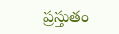ప్రస్తుతం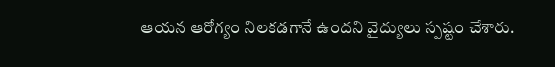ఆయన ఆరోగ్యం నిలకడగానే ఉందని వైద్యులు స్పష్టం చేశారు.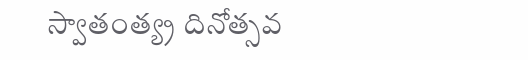స్వాతంత్య్ర దినోత్సవ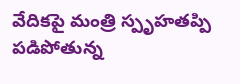వేదికపై మంత్రి స్పృహతప్పి పడిపోతున్న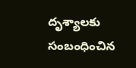దృశ్యాలకు సంబంధించిన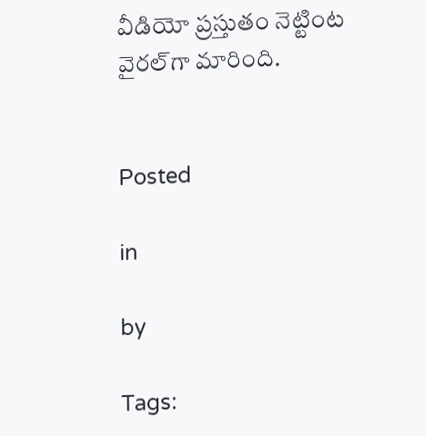వీడియో ప్రస్తుతం నెట్టింట వైరల్‌గా మారింది.


Posted

in

by

Tags: